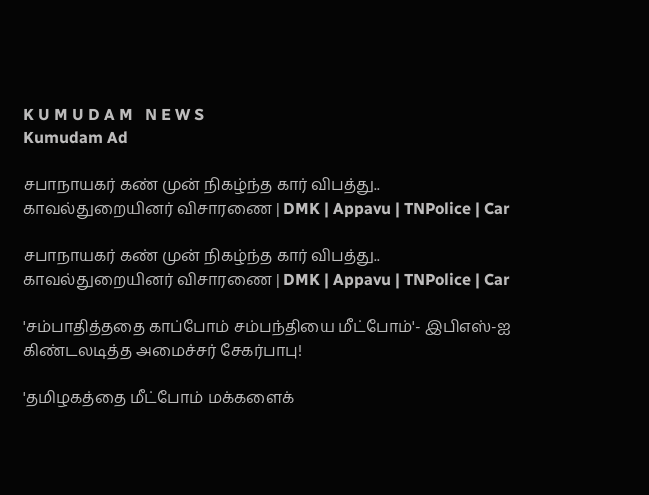K U M U D A M   N E W S
Kumudam Ad

சபாநாயகர் கண் முன் நிகழ்ந்த கார் விபத்து.. காவல்துறையினர் விசாரணை | DMK | Appavu | TNPolice | Car

சபாநாயகர் கண் முன் நிகழ்ந்த கார் விபத்து.. காவல்துறையினர் விசாரணை | DMK | Appavu | TNPolice | Car

'சம்பாதித்ததை காப்போம் சம்பந்தியை மீட்போம்'- இபிஎஸ்-ஐ கிண்டலடித்த அமைச்சர் சேகர்பாபு!

'தமிழகத்தை மீட்போம் மக்களைக்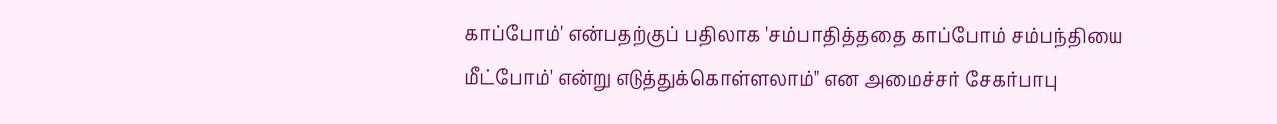காப்போம்' என்பதற்குப் பதிலாக 'சம்பாதித்ததை காப்போம் சம்பந்தியை மீட்போம்' என்று எடுத்துக்கொள்ளலாம்" என அமைச்சர் சேகர்பாபு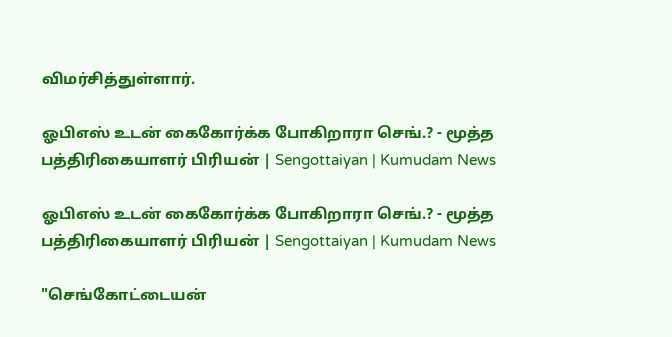விமர்சித்துள்ளார்.

ஓபிஎஸ் உடன் கைகோர்க்க போகிறாரா செங்.? - மூத்த பத்திரிகையாளர் பிரியன் | Sengottaiyan | Kumudam News

ஓபிஎஸ் உடன் கைகோர்க்க போகிறாரா செங்.? - மூத்த பத்திரிகையாளர் பிரியன் | Sengottaiyan | Kumudam News

"செங்கோட்டையன்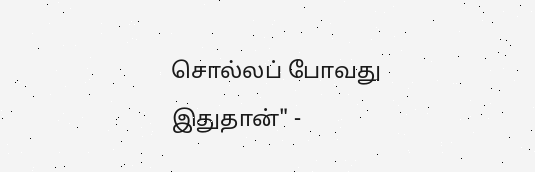சொல்லப் போவது இதுதான்" -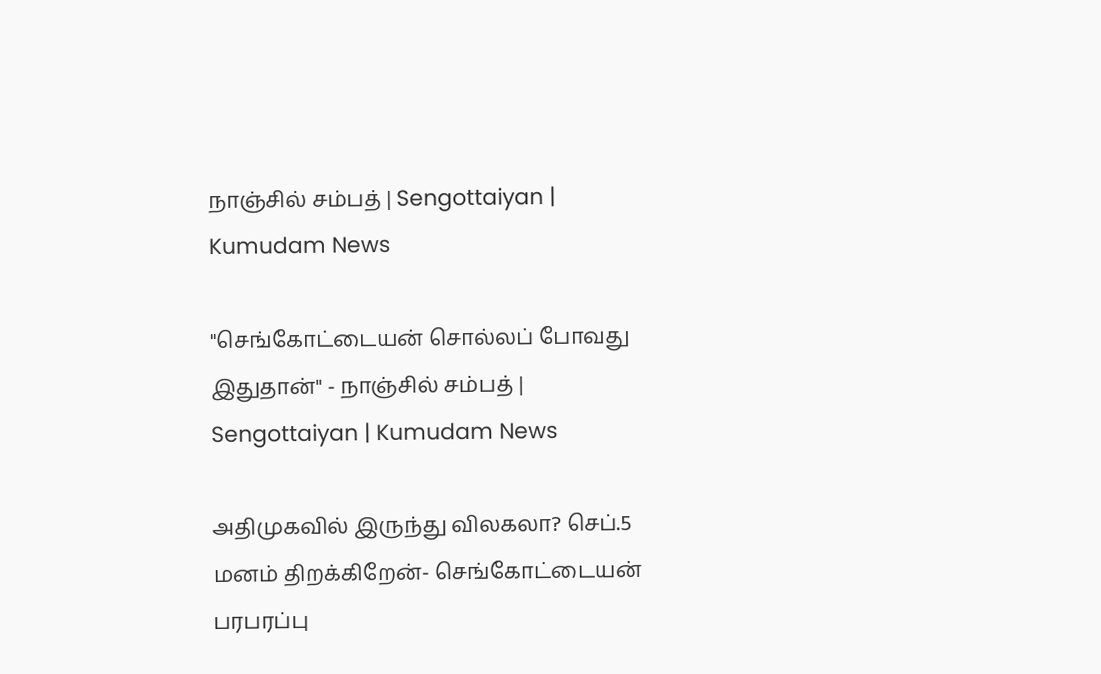நாஞ்சில் சம்பத் | Sengottaiyan | Kumudam News

"செங்கோட்டையன் சொல்லப் போவது இதுதான்" - நாஞ்சில் சம்பத் | Sengottaiyan | Kumudam News

அதிமுகவில் இருந்து விலகலா? செப்.5 மனம் திறக்கிறேன்- செங்கோட்டையன் பரபரப்பு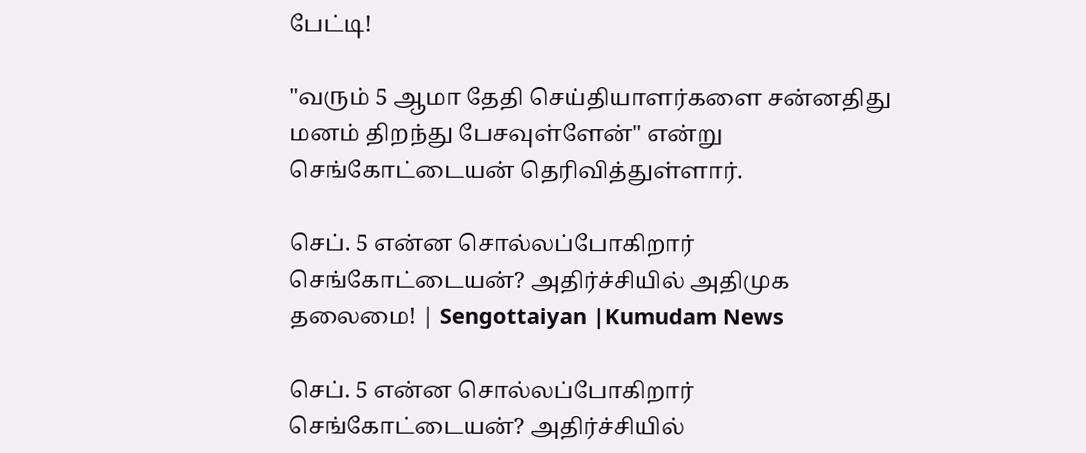பேட்டி!

"வரும் 5 ஆமா தேதி செய்தியாளர்களை சன்னதிது மனம் திறந்து பேசவுள்ளேன்" என்று செங்கோட்டையன் தெரிவித்துள்ளார்.

செப். 5 என்ன சொல்லப்போகிறார் செங்கோட்டையன்? அதிர்ச்சியில் அதிமுக தலைமை! | Sengottaiyan |Kumudam News

செப். 5 என்ன சொல்லப்போகிறார் செங்கோட்டையன்? அதிர்ச்சியில்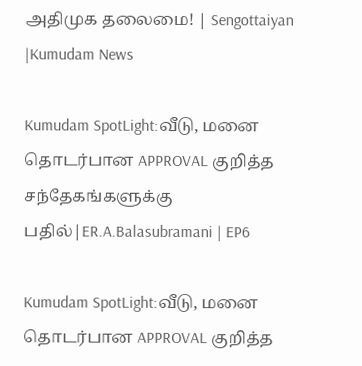அதிமுக தலைமை! | Sengottaiyan |Kumudam News

Kumudam SpotLight:வீடு, மனை தொடர்பான APPROVAL குறித்த சந்தேகங்களுக்கு பதில்|ER.A.Balasubramani | EP6

Kumudam SpotLight:வீடு, மனை தொடர்பான APPROVAL குறித்த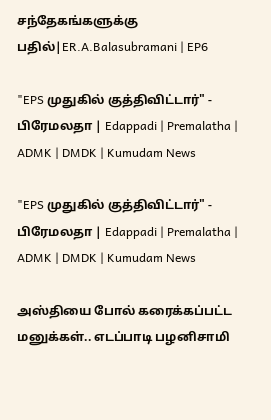சந்தேகங்களுக்கு பதில்|ER.A.Balasubramani | EP6

"EPS முதுகில் குத்திவிட்டார்" - பிரேமலதா | Edappadi | Premalatha | ADMK | DMDK | Kumudam News

"EPS முதுகில் குத்திவிட்டார்" - பிரேமலதா | Edappadi | Premalatha | ADMK | DMDK | Kumudam News

அஸ்தியை போல் கரைக்கப்பட்ட மனுக்கள்.. எடப்பாடி பழனிசாமி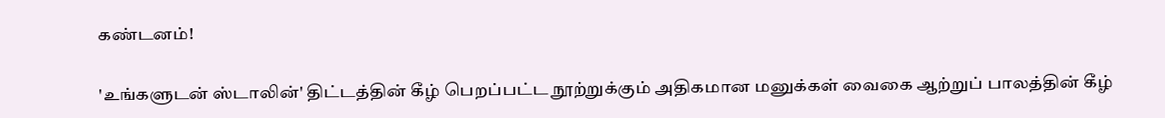கண்டனம்!

'உங்களுடன் ஸ்டாலின்' திட்டத்தின் கீழ் பெறப்பட்ட நூற்றுக்கும் அதிகமான மனுக்கள் வைகை ஆற்றுப் பாலத்தின் கீழ்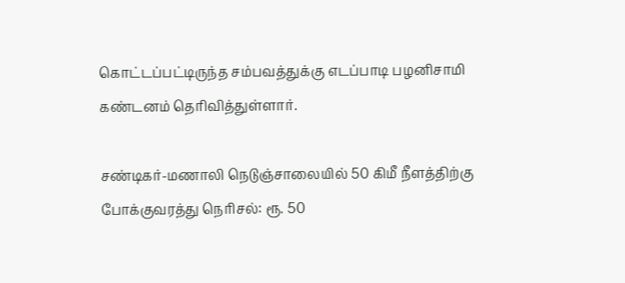கொட்டப்பட்டிருந்த சம்பவத்துக்கு எடப்பாடி பழனிசாமி கண்டனம் தெரிவித்துள்ளார்.

சண்டிகர்-மணாலி நெடுஞ்சாலையில் 50 கிமீ நீளத்திற்கு போக்குவரத்து நெரிசல்: ரூ. 50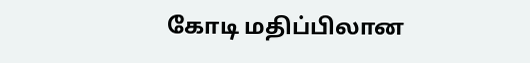கோடி மதிப்பிலான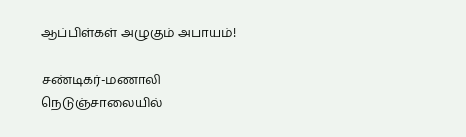ஆப்பிள்கள் அழுகும் அபாயம்!

சண்டிகர்-மணாலி நெடுஞ்சாலையில்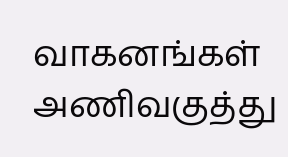வாகனங்கள் அணிவகுத்து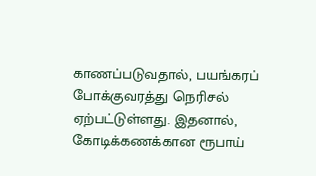காணப்படுவதால், பயங்கரப் போக்குவரத்து நெரிசல் ஏற்பட்டுள்ளது. இதனால், கோடிக்கணக்கான ரூபாய்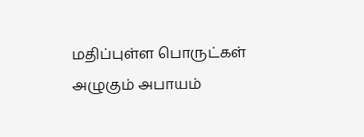மதிப்புள்ள பொருட்கள் அழுகும் அபாயம்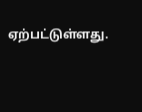ஏற்பட்டுள்ளது.